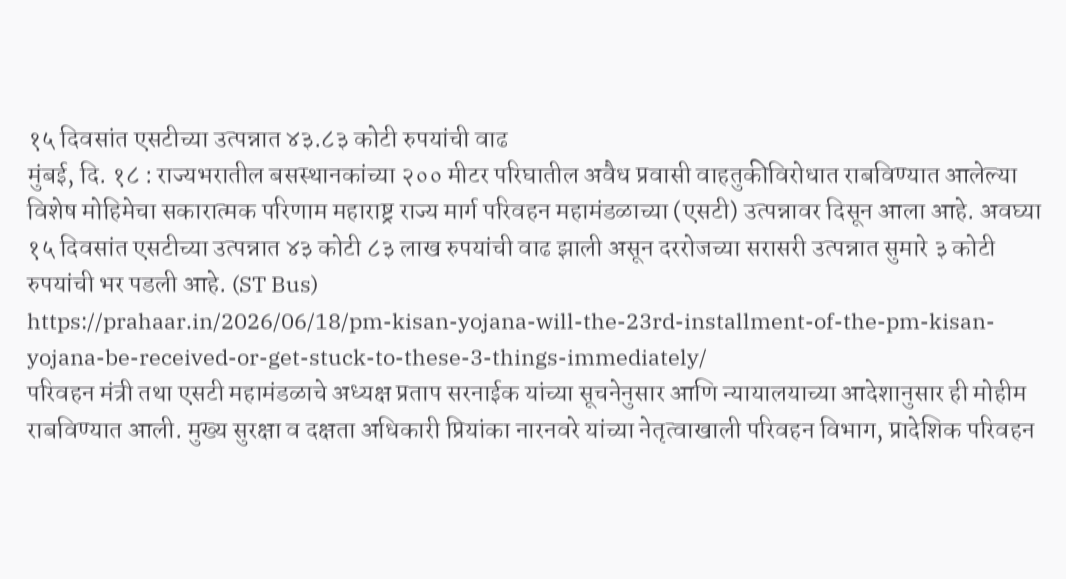१५ दिवसांत एसटीच्या उत्पन्नात ४३.८३ कोटी रुपयांची वाढ
मुंबई, दि. १८ : राज्यभरातील बसस्थानकांच्या २०० मीटर परिघातील अवैध प्रवासी वाहतुकीविरोधात राबविण्यात आलेल्या विशेष मोहिमेचा सकारात्मक परिणाम महाराष्ट्र राज्य मार्ग परिवहन महामंडळाच्या (एसटी) उत्पन्नावर दिसून आला आहे. अवघ्या १५ दिवसांत एसटीच्या उत्पन्नात ४३ कोटी ८३ लाख रुपयांची वाढ झाली असून दररोजच्या सरासरी उत्पन्नात सुमारे ३ कोटी रुपयांची भर पडली आहे. (ST Bus)
https://prahaar.in/2026/06/18/pm-kisan-yojana-will-the-23rd-installment-of-the-pm-kisan-yojana-be-received-or-get-stuck-to-these-3-things-immediately/
परिवहन मंत्री तथा एसटी महामंडळाचे अध्यक्ष प्रताप सरनाईक यांच्या सूचनेनुसार आणि न्यायालयाच्या आदेशानुसार ही मोहीम राबविण्यात आली. मुख्य सुरक्षा व दक्षता अधिकारी प्रियांका नारनवरे यांच्या नेतृत्वाखाली परिवहन विभाग, प्रादेशिक परिवहन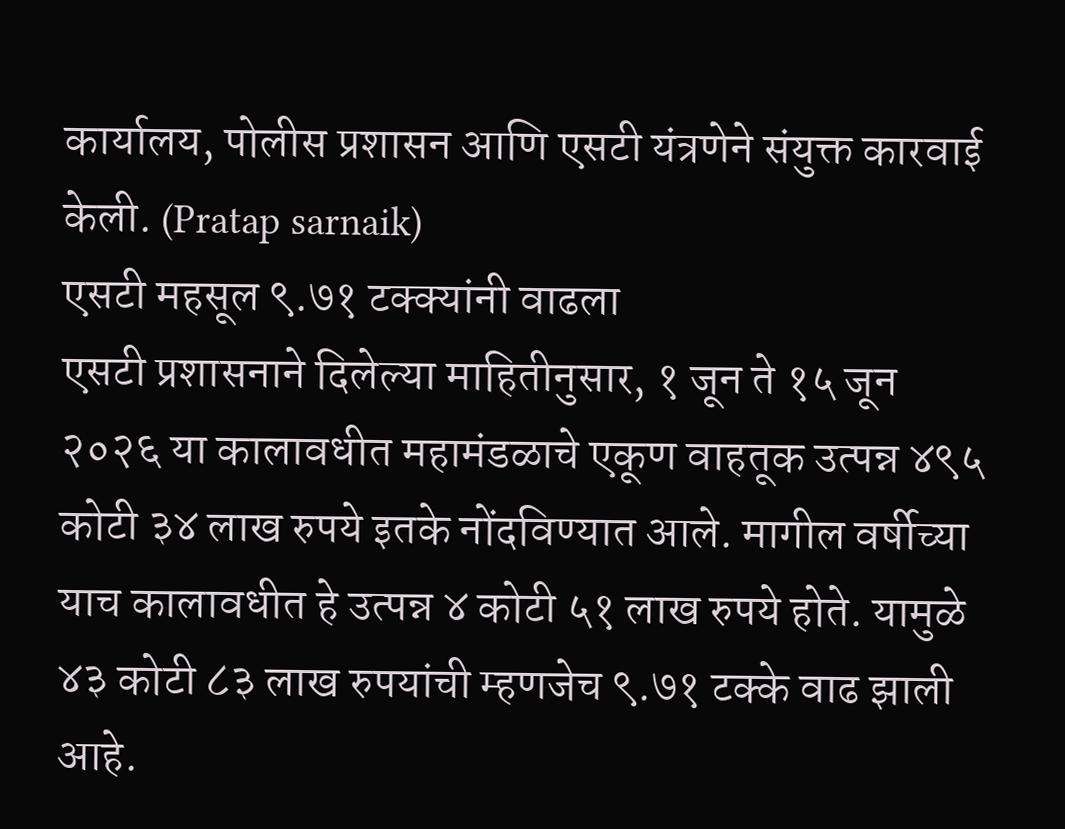कार्यालय, पोलीस प्रशासन आणि एसटी यंत्रणेने संयुक्त कारवाई केली. (Pratap sarnaik)
एसटी महसूल ९.७१ टक्क्यांनी वाढला
एसटी प्रशासनाने दिलेल्या माहितीनुसार, १ जून ते १५ जून २०२६ या कालावधीत महामंडळाचे एकूण वाहतूक उत्पन्न ४९५ कोटी ३४ लाख रुपये इतके नोंदविण्यात आले. मागील वर्षीच्या याच कालावधीत हे उत्पन्न ४ कोटी ५१ लाख रुपये होते. यामुळे ४३ कोटी ८३ लाख रुपयांची म्हणजेच ९.७१ टक्के वाढ झाली आहे.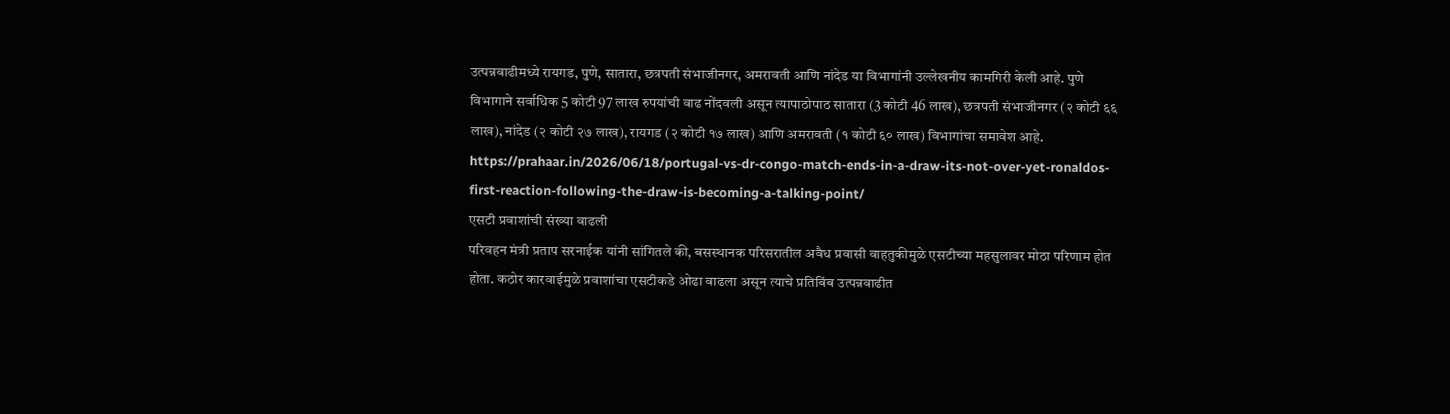उत्पन्नवाढीमध्ये रायगड, पुणे, सातारा, छत्रपती संभाजीनगर, अमरावती आणि नांदेड या विभागांनी उल्लेखनीय कामगिरी केली आहे. पुणे विभागाने सर्वाधिक 5 कोटी 97 लाख रुपयांची वाढ नोंदवली असून त्यापाठोपाठ सातारा (3 कोटी 46 लाख), छत्रपती संभाजीनगर (२ कोटी ६६ लाख), नांदेड (२ कोटी २७ लाख), रायगड (२ कोटी १७ लाख) आणि अमरावती (१ कोटी ६० लाख) विभागांचा समावेश आहे.
https://prahaar.in/2026/06/18/portugal-vs-dr-congo-match-ends-in-a-draw-its-not-over-yet-ronaldos-first-reaction-following-the-draw-is-becoming-a-talking-point/
एसटी प्रवाशांची संख्या वाढली
परिवहन मंत्री प्रताप सरनाईक यांनी सांगितले की, बसस्थानक परिसरातील अवैध प्रवासी वाहतुकीमुळे एसटीच्या महसुलावर मोठा परिणाम होत होता. कठोर कारवाईमुळे प्रवाशांचा एसटीकडे ओढा वाढला असून त्याचे प्रतिबिंब उत्पन्नवाढीत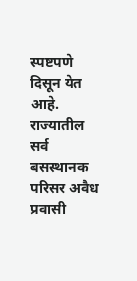स्पष्टपणे दिसून येत आहे.
राज्यातील सर्व बसस्थानक परिसर अवैध प्रवासी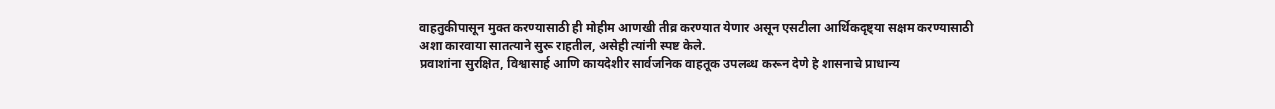वाहतुकीपासून मुक्त करण्यासाठी ही मोहीम आणखी तीव्र करण्यात येणार असून एसटीला आर्थिकदृष्ट्या सक्षम करण्यासाठी अशा कारवाया सातत्याने सुरू राहतील, असेही त्यांनी स्पष्ट केले.
प्रवाशांना सुरक्षित, विश्वासार्ह आणि कायदेशीर सार्वजनिक वाहतूक उपलब्ध करून देणे हे शासनाचे प्राधान्य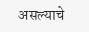असल्याचे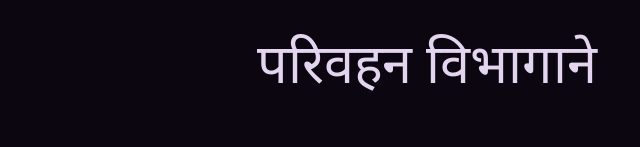परिवहन विभागाने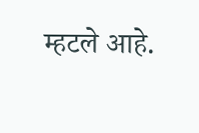म्हटले आहे.